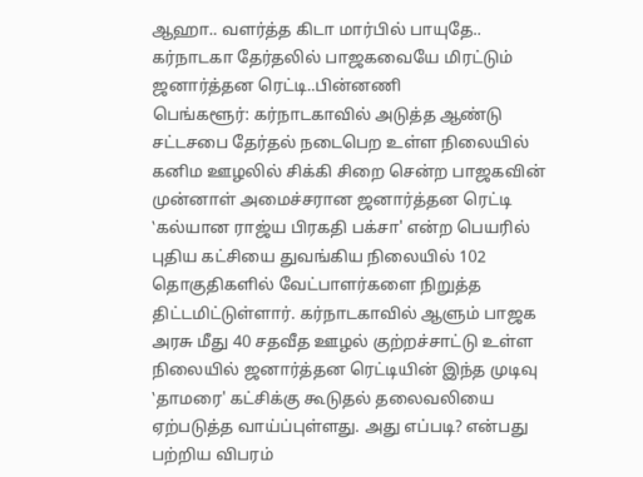ஆஹா.. வளர்த்த கிடா மார்பில் பாயுதே.. கர்நாடகா தேர்தலில் பாஜகவையே மிரட்டும் ஜனார்த்தன ரெட்டி..பின்னணி
பெங்களூர்: கர்நாடகாவில் அடுத்த ஆண்டு சட்டசபை தேர்தல் நடைபெற உள்ள நிலையில் கனிம ஊழலில் சிக்கி சிறை சென்ற பாஜகவின் முன்னாள் அமைச்சரான ஜனார்த்தன ரெட்டி ‛கல்யான ராஜ்ய பிரகதி பக்சா' என்ற பெயரில் புதிய கட்சியை துவங்கிய நிலையில் 102 தொகுதிகளில் வேட்பாளர்களை நிறுத்த திட்டமிட்டுள்ளார். கர்நாடகாவில் ஆளும் பாஜக அரசு மீது 40 சதவீத ஊழல் குற்றச்சாட்டு உள்ள நிலையில் ஜனார்த்தன ரெட்டியின் இந்த முடிவு ‛தாமரை' கட்சிக்கு கூடுதல் தலைவலியை ஏற்படுத்த வாய்ப்புள்ளது. அது எப்படி? என்பது பற்றிய விபரம்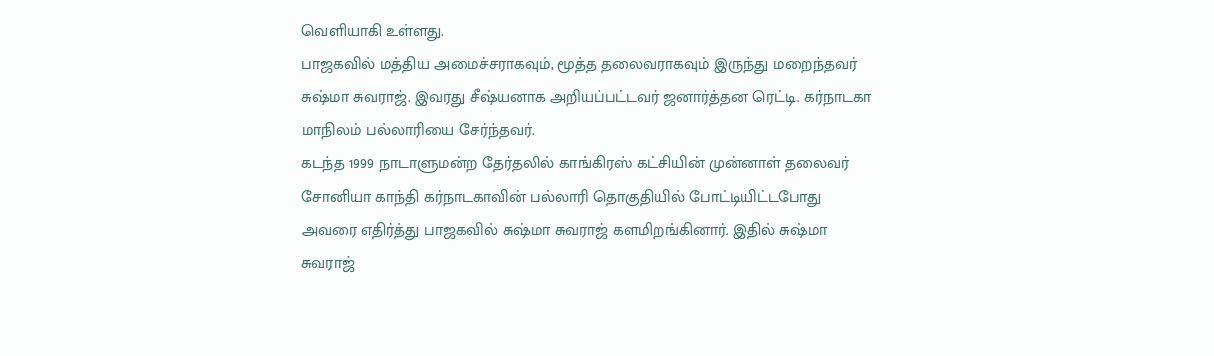வெளியாகி உள்ளது.
பாஜகவில் மத்திய அமைச்சராகவும், மூத்த தலைவராகவும் இருந்து மறைந்தவர் சுஷ்மா சுவராஜ். இவரது சீஷ்யனாக அறியப்பட்டவர் ஜனார்த்தன ரெட்டி. கர்நாடகா மாநிலம் பல்லாரியை சேர்ந்தவர்.
கடந்த 1999 நாடாளுமன்ற தேர்தலில் காங்கிரஸ் கட்சியின் முன்னாள் தலைவர் சோனியா காந்தி கர்நாடகாவின் பல்லாரி தொகுதியில் போட்டியிட்டபோது அவரை எதிர்த்து பாஜகவில் சுஷ்மா சுவராஜ் களமிறங்கினார். இதில் சுஷ்மா சுவராஜ்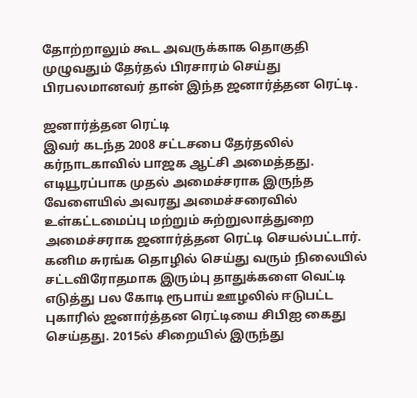தோற்றாலும் கூட அவருக்காக தொகுதி முழுவதும் தேர்தல் பிரசாரம் செய்து பிரபலமானவர் தான் இந்த ஜனார்த்தன ரெட்டி.

ஜனார்த்தன ரெட்டி
இவர் கடந்த 2008 சட்டசபை தேர்தலில் கர்நாடகாவில் பாஜக ஆட்சி அமைத்தது. எடியூரப்பாக முதல் அமைச்சராக இருந்த வேளையில் அவரது அமைச்சரைவில் உள்கட்டமைப்பு மற்றும் சுற்றுலாத்துறை அமைச்சராக ஜனார்த்தன ரெட்டி செயல்பட்டார். கனிம சுரங்க தொழில் செய்து வரும் நிலையில் சட்டவிரோதமாக இரும்பு தாதுக்களை வெட்டி எடுத்து பல கோடி ரூபாய் ஊழலில் ஈடுபட்ட புகாரில் ஜனார்த்தன ரெட்டியை சிபிஐ கைது செய்தது. 2015ல் சிறையில் இருந்து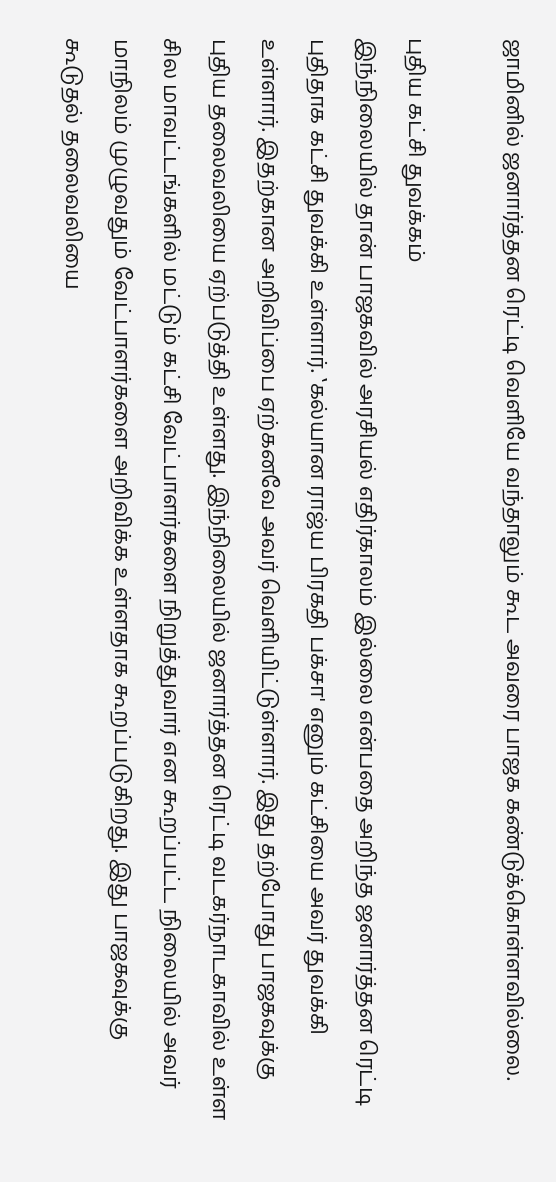ஜாமினில் ஜனார்த்தன ரெட்டி வெளியே வந்தாலும் கூட அவரை பாஜக கண்டுக்கொள்ளவில்லை.

புதிய கட்சி துவக்கம்
இந்நிலையில் தான் பாஜகவில் அரசியல் எதிர்காலம் இல்லை என்பதை அறிந்த ஜனார்த்தன ரெட்டி புதிதாக கட்சி துவக்கி உள்ளார். ‛கல்யான ராஜ்ய பிரகதி பக்சா' எனும் கட்சியை அவர் துவக்கி உள்ளார். இதற்கான அறிவிப்பை ஏற்கனவே அவர் வெளியிட்டுள்ளார். இது தற்போது பாஜகவுக்கு புதிய தலைவலியை ஏற்படுத்தி உள்ளது. இந்நிலையில் ஜனார்த்தன ரெட்டி வடகர்நாடகாவில் உள்ள சில மாவட்டங்களில் மட்டும் கட்சி வேட்பாளர்களை நிறுத்துவார் என கூறப்பட்ட நிலையில் அவர் மாநிலம் முழுவதும் வேட்பாளர்களை அறிவிக்க உள்ளதாக கூறப்படுகிறது. இது பாஜகவுக்கு கூடுதல் தலைவலியை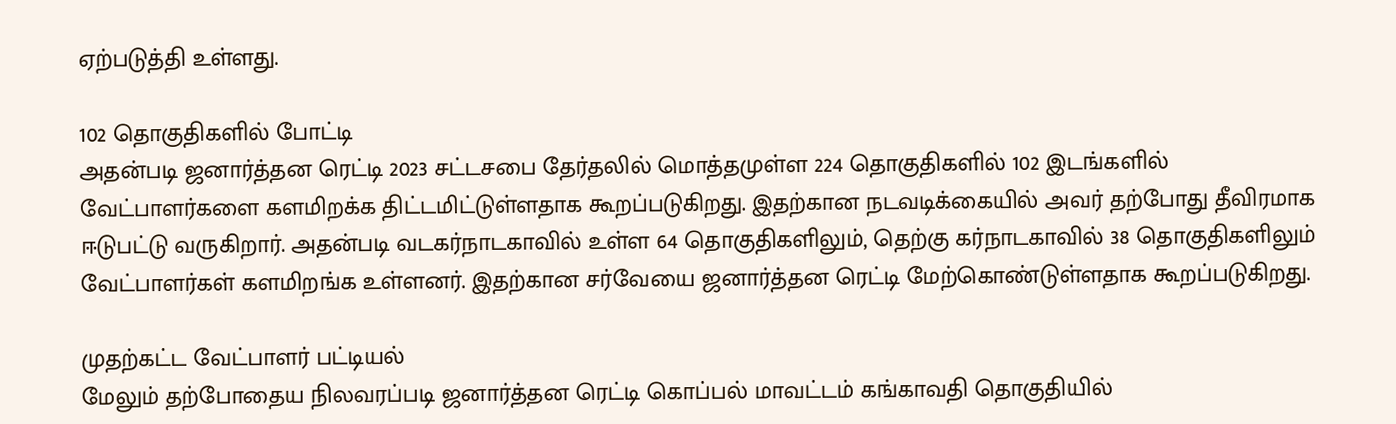ஏற்படுத்தி உள்ளது.

102 தொகுதிகளில் போட்டி
அதன்படி ஜனார்த்தன ரெட்டி 2023 சட்டசபை தேர்தலில் மொத்தமுள்ள 224 தொகுதிகளில் 102 இடங்களில் வேட்பாளர்களை களமிறக்க திட்டமிட்டுள்ளதாக கூறப்படுகிறது. இதற்கான நடவடிக்கையில் அவர் தற்போது தீவிரமாக ஈடுபட்டு வருகிறார். அதன்படி வடகர்நாடகாவில் உள்ள 64 தொகுதிகளிலும், தெற்கு கர்நாடகாவில் 38 தொகுதிகளிலும் வேட்பாளர்கள் களமிறங்க உள்ளனர். இதற்கான சர்வேயை ஜனார்த்தன ரெட்டி மேற்கொண்டுள்ளதாக கூறப்படுகிறது.

முதற்கட்ட வேட்பாளர் பட்டியல்
மேலும் தற்போதைய நிலவரப்படி ஜனார்த்தன ரெட்டி கொப்பல் மாவட்டம் கங்காவதி தொகுதியில்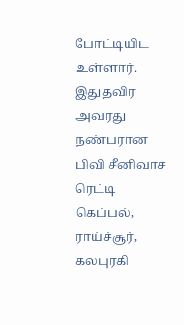போட்டியிட உள்ளார். இதுதவிர அவரது நண்பரான பிவி சீனிவாச ரெட்டி கெப்பல், ராய்ச்சூர், கலபுரகி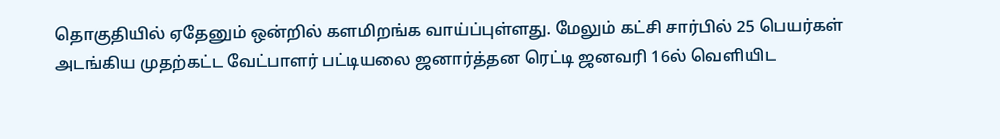தொகுதியில் ஏதேனும் ஒன்றில் களமிறங்க வாய்ப்புள்ளது. மேலும் கட்சி சார்பில் 25 பெயர்கள் அடங்கிய முதற்கட்ட வேட்பாளர் பட்டியலை ஜனார்த்தன ரெட்டி ஜனவரி 16ல் வெளியிட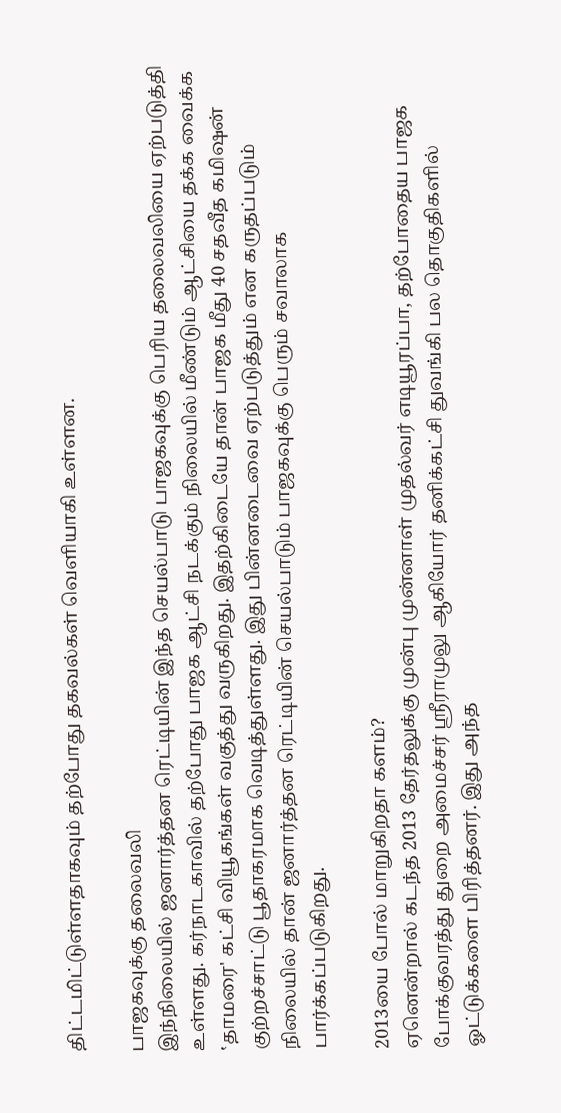திட்டமிட்டுள்ளதாகவும் தற்போது தகவல்கள் வெளியாகி உள்ளன.

பாஜகவுக்கு தலைவலி
இந்நிலையில் ஜனார்த்தன ரெட்டியின் இந்த செயல்பாடு பாஜகவுக்கு பெரிய தலைவலியை ஏற்படுத்தி உள்ளது. கர்நாடகாவில் தற்போது பாஜக ஆட்சி நடக்கும் நிலையில் மீண்டும் ஆட்சியை தக்க வைக்க ‛தாமரை' கட்சி வியூகங்கள் வகுத்து வருகிறது. இதற்கிடையே தான் பாஜக மீது 40 சதவீத கமிஷன் குற்றச்சாட்டு பூதாகரமாக வெடித்துள்ளது. இது பின்னடைவை ஏற்படுத்தும் என கருதப்படும் நிலையில் தான் ஜனார்த்தன ரெட்டியின் செயல்பாடும் பாஜகவுக்கு பெரும் சவாலாக பார்க்கப்படுகிறது.

2013யை போல் மாறுகிறதா களம்?
ஏனென்றால் கடந்த 2013 தேர்தலுக்கு முன்பு முன்னாள் முதல்வர் எடியூரப்பா, தற்போதைய பாஜக போக்குவரத்து துறை அமைச்சர் ஸ்ரீராமுலு ஆகியோர் தனிக்கட்சி துவங்கி பல தொகுதிகளில் ஓட்டுக்களை பிரித்தனர். இது அந்த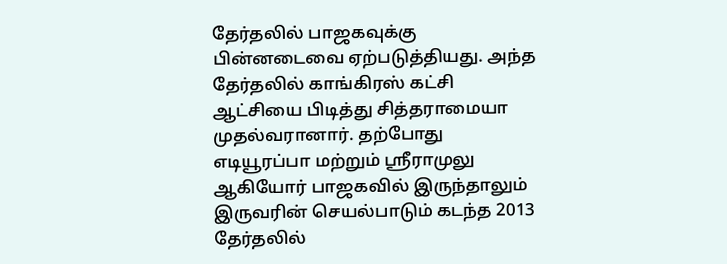தேர்தலில் பாஜகவுக்கு பின்னடைவை ஏற்படுத்தியது. அந்த தேர்தலில் காங்கிரஸ் கட்சி ஆட்சியை பிடித்து சித்தராமையா முதல்வரானார். தற்போது எடியூரப்பா மற்றும் ஸ்ரீராமுலு ஆகியோர் பாஜகவில் இருந்தாலும் இருவரின் செயல்பாடும் கடந்த 2013 தேர்தலில்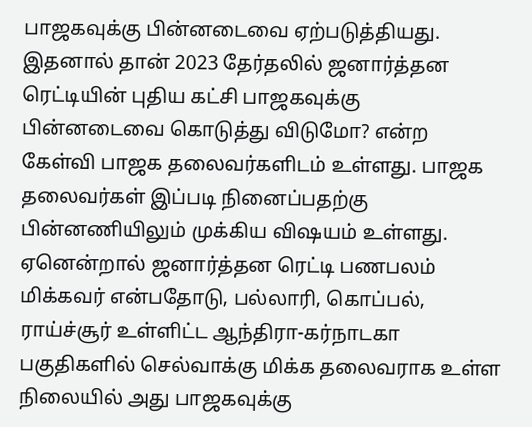பாஜகவுக்கு பின்னடைவை ஏற்படுத்தியது. இதனால் தான் 2023 தேர்தலில் ஜனார்த்தன ரெட்டியின் புதிய கட்சி பாஜகவுக்கு பின்னடைவை கொடுத்து விடுமோ? என்ற கேள்வி பாஜக தலைவர்களிடம் உள்ளது. பாஜக தலைவர்கள் இப்படி நினைப்பதற்கு பின்னணியிலும் முக்கிய விஷயம் உள்ளது. ஏனென்றால் ஜனார்த்தன ரெட்டி பணபலம் மிக்கவர் என்பதோடு, பல்லாரி, கொப்பல், ராய்ச்சூர் உள்ளிட்ட ஆந்திரா-கர்நாடகா பகுதிகளில் செல்வாக்கு மிக்க தலைவராக உள்ள நிலையில் அது பாஜகவுக்கு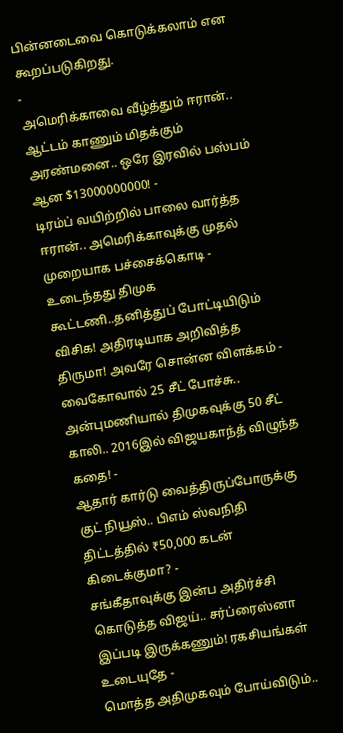பின்னடைவை கொடுக்கலாம் என கூறப்படுகிறது.
-
அமெரிக்காவை வீழ்த்தும் ஈரான்.. ஆட்டம் காணும் மிதக்கும் அரண்மனை.. ஒரே இரவில் பஸ்பம் ஆன $13000000000! -
டிரம்ப் வயிற்றில் பாலை வார்த்த ஈரான்.. அமெரிக்காவுக்கு முதல் முறையாக பச்சைக்கொடி -
உடைந்தது திமுக கூட்டணி..தனித்துப் போட்டியிடும் விசிக! அதிரடியாக அறிவித்த திருமா! அவரே சொன்ன விளக்கம் -
வைகோவால் 25 சீட் போச்சு.. அன்புமணியால் திமுகவுக்கு 50 சீட் காலி.. 2016இல் விஜயகாந்த் விழுந்த கதை! -
ஆதார் கார்டு வைத்திருப்போருக்கு குட் நியூஸ்.. பிஎம் ஸ்வநிதி திட்டத்தில் ₹50,000 கடன் கிடைக்குமா? -
சங்கீதாவுக்கு இன்ப அதிர்ச்சி கொடுத்த விஜய்.. சர்ப்ரைஸ்னா இப்படி இருக்கணும்! ரகசியங்கள் உடையுதே -
மொத்த அதிமுகவும் போய்விடும்..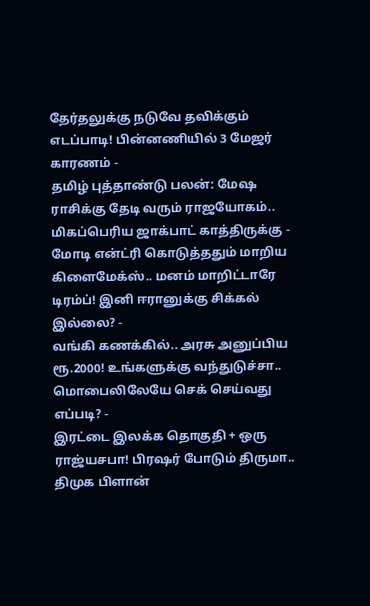தேர்தலுக்கு நடுவே தவிக்கும் எடப்பாடி! பின்னணியில் 3 மேஜர் காரணம் -
தமிழ் புத்தாண்டு பலன்: மேஷ ராசிக்கு தேடி வரும் ராஜயோகம்.. மிகப்பெரிய ஜாக்பாட் காத்திருக்கு -
மோடி என்ட்ரி கொடுத்ததும் மாறிய கிளைமேக்ஸ்.. மனம் மாறிட்டாரே டிரம்ப்! இனி ஈரானுக்கு சிக்கல் இல்லை? -
வங்கி கணக்கில்.. அரசு அனுப்பிய ரூ.2000! உங்களுக்கு வந்துடுச்சா.. மொபைலிலேயே செக் செய்வது எப்படி? -
இரட்டை இலக்க தொகுதி + ஒரு ராஜ்யசபா! பிரஷர் போடும் திருமா.. திமுக பிளான்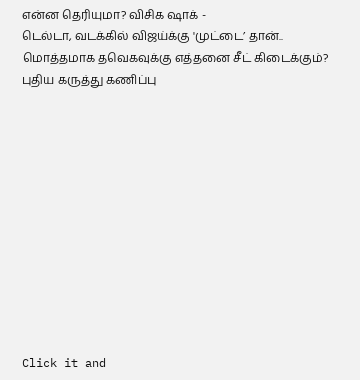என்ன தெரியுமா? விசிக ஷாக் -
டெல்டா, வடக்கில் விஜய்க்கு 'முட்டை’ தான்.. மொத்தமாக தவெகவுக்கு எத்தனை சீட் கிடைக்கும்? புதிய கருத்து கணிப்பு












Click it and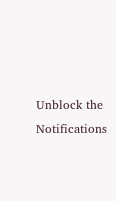Unblock the Notifications